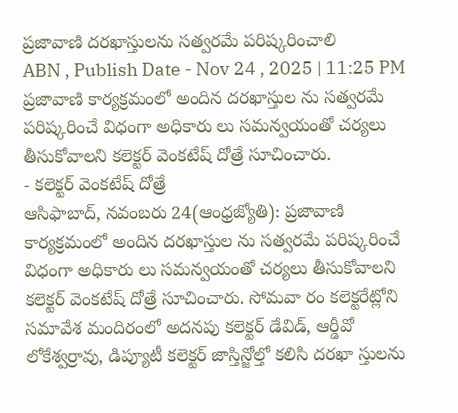ప్రజావాణి దరఖాస్తులను సత్వరమే పరిష్కరించాలి
ABN , Publish Date - Nov 24 , 2025 | 11:25 PM
ప్రజావాణి కార్యక్రమంలో అందిన దరఖాస్తుల ను సత్వరమే పరిష్కరించే విధంగా అధికారు లు సమన్వయంతో చర్యలు తీసుకోవాలని కలెక్టర్ వెంకటేష్ దోత్రే సూచించారు.
- కలెక్టర్ వెంకటేష్ దోత్రే
ఆసిఫాబాద్, నవంబరు 24(ఆంధ్రజ్యోతి): ప్రజావాణి కార్యక్రమంలో అందిన దరఖాస్తుల ను సత్వరమే పరిష్కరించే విధంగా అధికారు లు సమన్వయంతో చర్యలు తీసుకోవాలని కలెక్టర్ వెంకటేష్ దోత్రే సూచించారు. సోమవా రం కలెక్టరేట్లోని సమావేశ మందిరంలో అదనపు కలెక్టర్ డేవిడ్, ఆర్డీవో లోకేశ్వర్రావు, డిప్యూటీ కలెక్టర్ జాస్తిన్జోల్తో కలిసి దరఖా స్తులను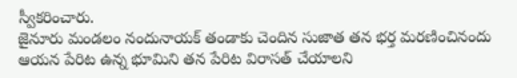స్వీకరించారు.
జైనూరు మండలం నందునాయక్ తండాకు చెందిన సుజాత తన భర్త మరణించినందు ఆయన పేరిట ఉన్న భూమిని తన పేరిట విరాసత్ చేయాలని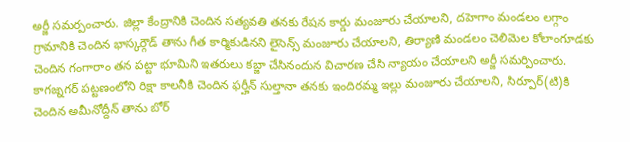అర్జీ సమర్పంచారు. జిల్లా కేంద్రానికి చెందిన సత్యవతి తనకు రేషన కార్డు మంజూరు చేయాలని, దహెగాం మండలం లగ్గాం గ్రామానికి చెందిన భాస్కర్గౌడ్ తాను గీత కార్మికుడినని లైసెన్స్ మంజూరు చేయాలని, తిర్యాణి మండలం చెలిమెల కోలాంగూడకు చెందిన గంగారాం తన పట్టా భూమిని ఇతరులు కబ్జా చేసినందున విచారణ చేసి న్యాయం చేయాలని అర్జీ సమర్పించారు. కాగజ్నగర్ పట్టణంలోని రిక్షా కాలనీకి చెందిన ఫర్హీన్ సుల్తానా తనకు ఇందిరమ్మ ఇల్లు మంజూరు చేయాలని, సిర్పూర్(టి)కి చెందిన అమీనోద్దీన్ తాను బోర్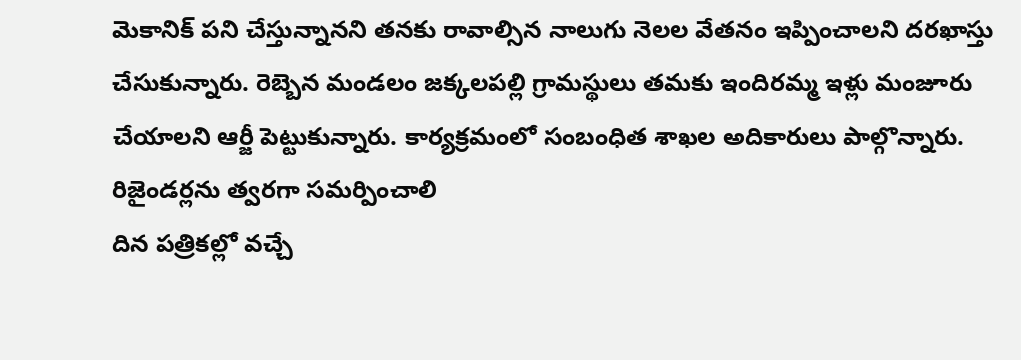మెకానిక్ పని చేస్తున్నానని తనకు రావాల్సిన నాలుగు నెలల వేతనం ఇప్పించాలని దరఖాస్తు చేసుకున్నారు. రెబ్బెన మండలం జక్కలపల్లి గ్రామస్థులు తమకు ఇందిరమ్మ ఇళ్లు మంజూరు చేయాలని ఆర్జీ పెట్టుకున్నారు. కార్యక్రమంలో సంబంధిత శాఖల అదికారులు పాల్గొన్నారు.
రిజైండర్లను త్వరగా సమర్పించాలి
దిన పత్రికల్లో వచ్చే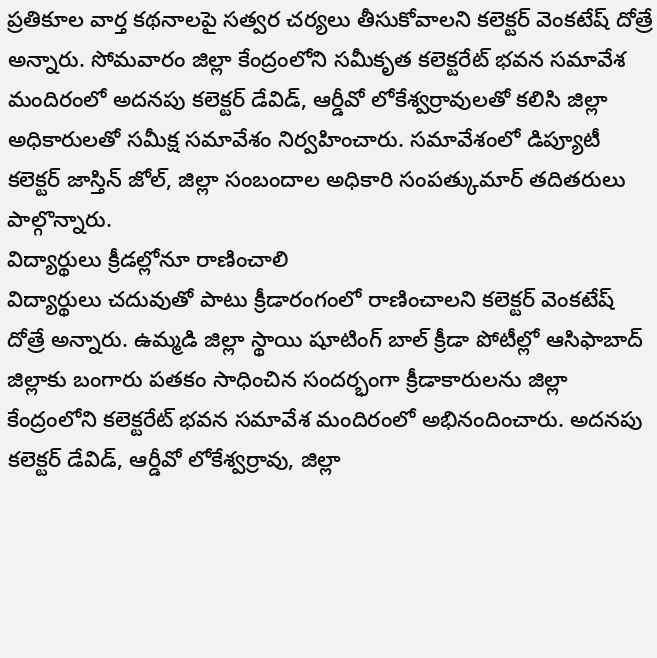ప్రతికూల వార్త కథనాలపై సత్వర చర్యలు తీసుకోవాలని కలెక్టర్ వెంకటేష్ దోత్రే అన్నారు. సోమవారం జిల్లా కేంద్రంలోని సమీకృత కలెక్టరేట్ భవన సమావేశ మందిరంలో అదనపు కలెక్టర్ డేవిడ్, ఆర్డీవో లోకేశ్వర్రావులతో కలిసి జిల్లా అధికారులతో సమీక్ష సమావేశం నిర్వహించారు. సమావేశంలో డిప్యూటీ కలెక్టర్ జాస్తిన్ జోల్, జిల్లా సంబందాల అధికారి సంపత్కుమార్ తదితరులు పాల్గొన్నారు.
విద్యార్థులు క్రీడల్లోనూ రాణించాలి
విద్యార్థులు చదువుతో పాటు క్రీడారంగంలో రాణించాలని కలెక్టర్ వెంకటేష్ దోత్రే అన్నారు. ఉమ్మడి జిల్లా స్థాయి షూటింగ్ బాల్ క్రీడా పోటీల్లో ఆసిఫాబాద్ జిల్లాకు బంగారు పతకం సాధించిన సందర్భంగా క్రీడాకారులను జిల్లా కేంద్రంలోని కలెక్టరేట్ భవన సమావేశ మందిరంలో అభినందించారు. అదనపు కలెక్టర్ డేవిడ్, ఆర్డీవో లోకేశ్వర్రావు, జిల్లా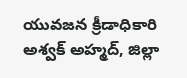యువజన క్రీడాధికారి అశ్వక్ అహ్మద్, జిల్లా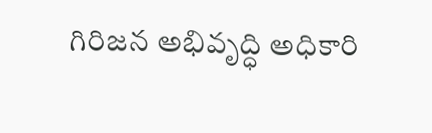గిరిజన అభివృద్ధి అధికారి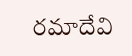రమాదేవి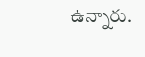ఉన్నారు.